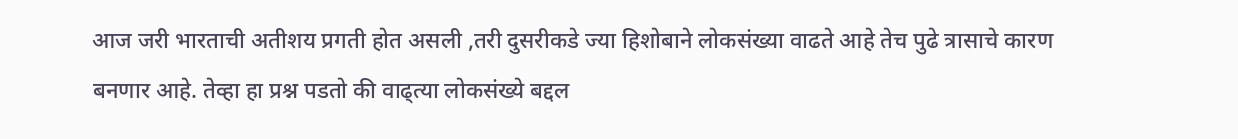आज जरी भारताची अतीशय प्रगती होत असली ,तरी दुसरीकडे ज्या हिशोबाने लोकसंख्या वाढते आहे तेच पुढे त्रासाचे कारण बनणार आहे. तेव्हा हा प्रश्न पडतो की वाढ्त्या लोकसंख्ये बद्दल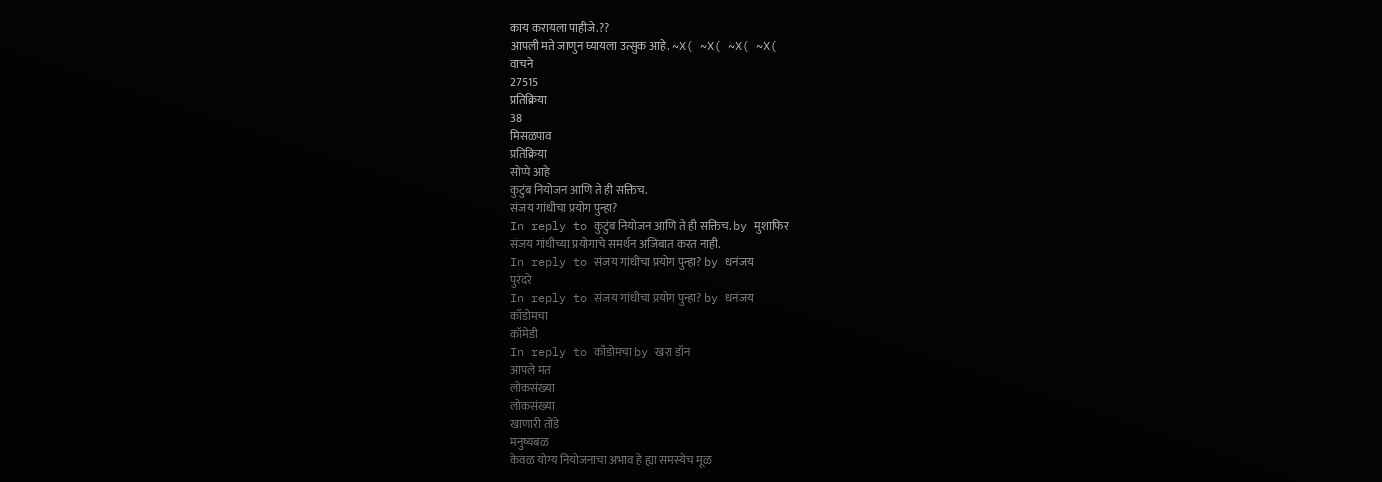काय करायला पाहीजे.??
आपली मते जाणुन घ्यायला उत्सुक आहे. ~X( ~X( ~X( ~X(
वाचने
27515
प्रतिक्रिया
38
मिसळपाव
प्रतिक्रिया
सोप्पे आहे
कुटुंब नियोजन आणि ते ही सक्तिच.
संजय गांधीचा प्रयोग पुन्हा?
In reply to कुटुंब नियोजन आणि ते ही सक्तिच. by मुशाफिर
संजय गांधीच्या प्रयोगाचे समर्थन अजिबात करत नाही.
In reply to संजय गांधीचा प्रयोग पुन्हा? by धनंजय
पुरंदरे
In reply to संजय गांधीचा प्रयोग पुन्हा? by धनंजय
काँडोमचा
कॉमेडी
In reply to काँडोमचा by खरा डॉन
आपले मत
लोकसंख्या
लोकसंख्या
खाणारी तोंडे
मनुष्यबळ
केवळ योग्य नियोजनाचा अभाव हे ह्या समस्येच मूळ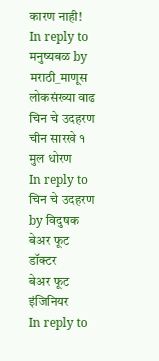कारण नाही!
In reply to मनुष्यबळ by मराठी_माणूस
लोकसंख्या वाढ
चिन चे उदहरण
चीन सारखे १ मुल धोरण
In reply to चिन चे उदहरण by विदुषक
बेअर फूट डॉक्टर
बेअर फूट इंजिनियर
In reply to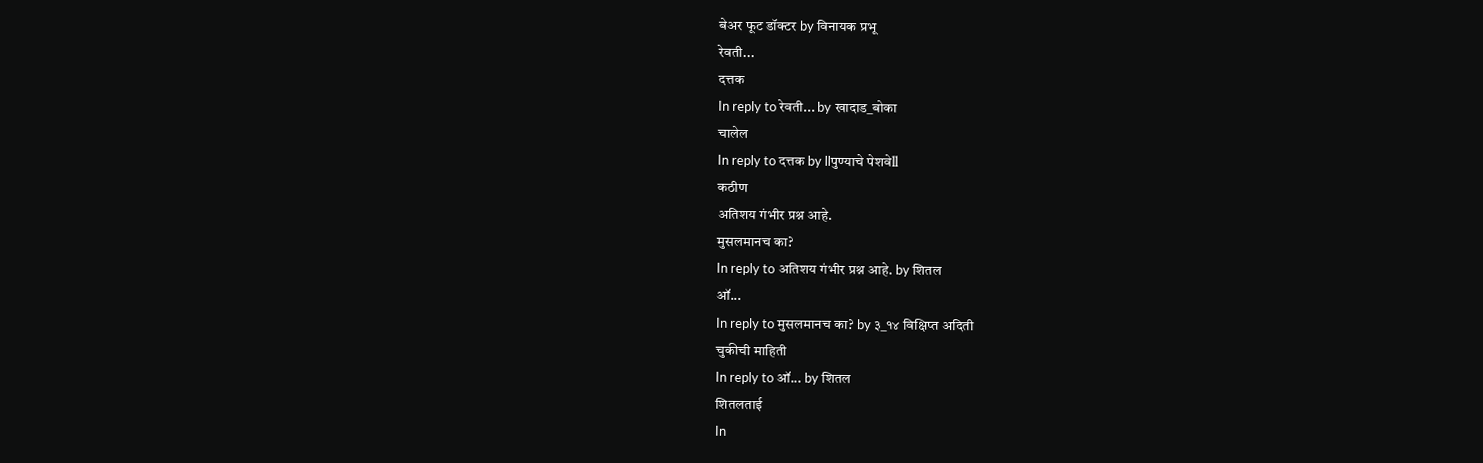बेअर फूट डॉक्टर by विनायक प्रभू
रेवती...
दत्तक
In reply to रेवती... by खादाड_बोका
चालेल
In reply to दत्तक by llपुण्याचे पेशवेll
कठीण
अतिशय गंभीर प्रश्न आहे.
मुसलमानच का?
In reply to अतिशय गंभीर प्रश्न आहे. by शितल
ऑ...
In reply to मुसलमानच का? by ३_१४ विक्षिप्त अदिती
चुकीची माहिती
In reply to ऑ... by शितल
शितलताई
In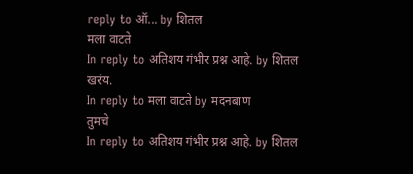reply to ऑ... by शितल
मला वाटते
In reply to अतिशय गंभीर प्रश्न आहे. by शितल
खरंय.
In reply to मला वाटते by मदनबाण
तुमचे
In reply to अतिशय गंभीर प्रश्न आहे. by शितल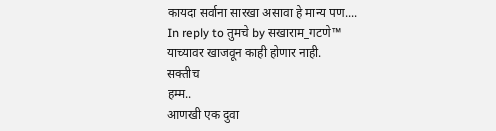कायदा सर्वाना सारखा असावा हे मान्य पण....
In reply to तुमचे by सखाराम_गटणे™
याच्यावर खाजवून काही होणार नाही.
सक्तीच
हम्म..
आणखी एक दुवा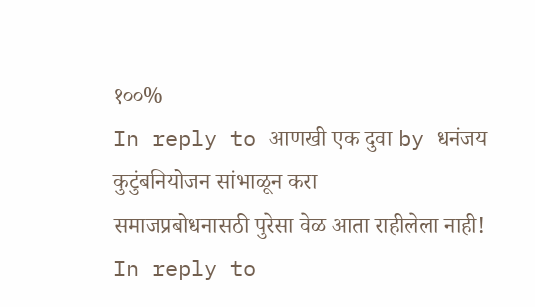१००%
In reply to आणखी एक दुवा by धनंजय
कुटुंबनियोजन सांभाळून करा
समाजप्रबोधनासठी पुरेसा वेळ आता राहीलेला नाही!
In reply to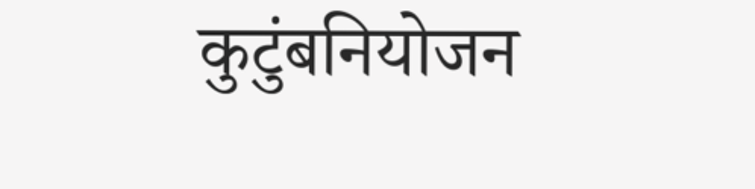कुटुंबनियोजन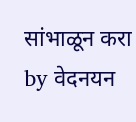सांभाळून करा by वेदनयन